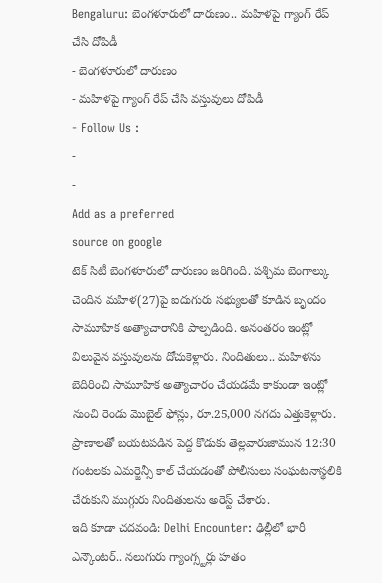Bengaluru: బెంగళూరులో దారుణం.. మహిళపై గ్యాంగ్ రేప్ చేసి దోపిడీ
- బెంగళూరులో దారుణం
- మహిళపై గ్యాంగ్ రేప్ చేసి వస్తువులు దోపిడీ
- Follow Us :
-
-
Add as a preferred
source on google
టెక్ సిటీ బెంగళూరులో దారుణం జరిగింది. పశ్చిమ బెంగాల్కు చెందిన మహిళ(27)పై ఐదుగురు సభ్యులతో కూడిన బృందం సామూహిక అత్యాచారానికి పాల్పడింది. అనంతరం ఇంట్లో విలువైన వస్తువులను దోచుకెళ్లారు. నిందితులు.. మహిళను బెదిరించి సామూహిక అత్యాచారం చేయడమే కాకుండా ఇంట్లో నుంచి రెండు మొబైల్ ఫోన్లు, రూ.25,000 నగదు ఎత్తుకెళ్లారు. ప్రాణాలతో బయటపడిన పెద్ద కొడుకు తెల్లవారుజామున 12:30 గంటలకు ఎమర్జెన్సీ కాల్ చేయడంతో పోలీసులు సంఘటనాస్థలికి చేరుకుని ముగ్గురు నిందితులను అరెస్ట్ చేశారు.
ఇది కూడా చదవండి: Delhi Encounter: ఢిల్లీలో భారీ ఎన్కౌంటర్.. నలుగురు గ్యాంగ్స్టర్లు హతం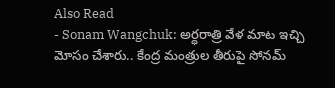Also Read
- Sonam Wangchuk: అర్ధరాత్రి వేళ మాట ఇచ్చి మోసం చేశారు.. కేంద్ర మంత్రుల తీరుపై సోనమ్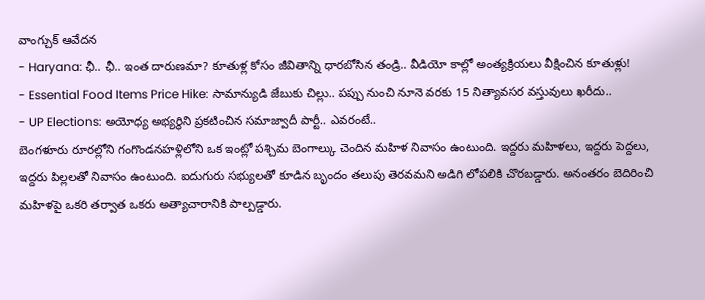వాంగ్చుక్ ఆవేదన
- Haryana: ఛీ.. ఛీ.. ఇంత దారుణమా? కూతుళ్ల కోసం జీవితాన్ని ధారబోసిన తండ్రి.. వీడియో కాల్లో అంత్యక్రియలు వీక్షించిన కూతుళ్లు!
- Essential Food Items Price Hike: సామాన్యుడి జేబుకు చిల్లు.. పప్పు నుంచి నూనె వరకు 15 నిత్యావసర వస్తువులు ఖరీదు..
- UP Elections: అయోధ్య అభ్యర్థిని ప్రకటించిన సమాజ్వాదీ పార్టీ.. ఎవరంటే..
బెంగళూరు రూరల్లోని గంగొండనహళ్లిలోని ఒక ఇంట్లో పశ్చిమ బెంగాల్కు చెందిన మహిళ నివాసం ఉంటుంది. ఇద్దరు మహిళలు, ఇద్దరు పెద్దలు, ఇద్దరు పిల్లలతో నివాసం ఉంటుంది. ఐదుగురు సభ్యులతో కూడిన బృందం తలుపు తెరవమని అడిగి లోపలికి చొరబడ్డారు. అనంతరం బెదిరించి మహిళపై ఒకరి తర్వాత ఒకరు అత్యాచారానికి పాల్పడ్డారు.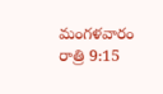మంగళవారం రాత్రి 9:15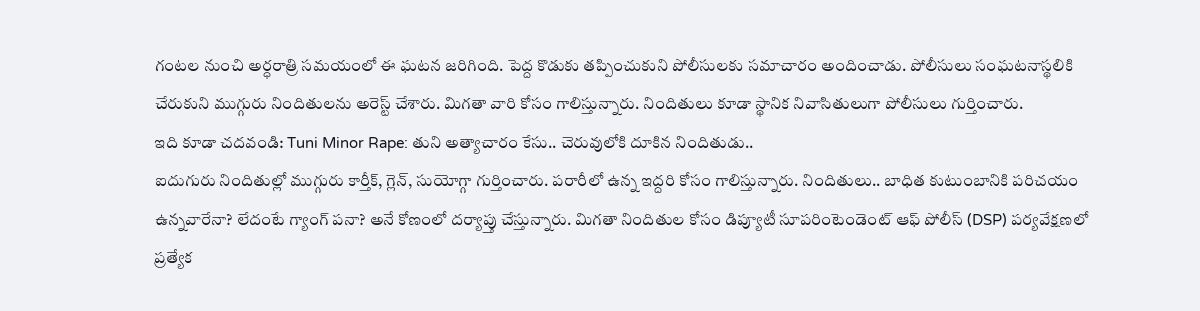గంటల నుంచి అర్ధరాత్రి సమయంలో ఈ ఘటన జరిగింది. పెద్ద కొడుకు తప్పించుకుని పోలీసులకు సమాచారం అందించాడు. పోలీసులు సంఘటనాస్థలికి చేరుకుని ముగ్గురు నిందితులను అరెస్ట్ చేశారు. మిగతా వారి కోసం గాలిస్తున్నారు. నిందితులు కూడా స్థానిక నివాసితులుగా పోలీసులు గుర్తించారు.
ఇది కూడా చదవండి: Tuni Minor Rape: తుని అత్యాచారం కేసు.. చెరువులోకి దూకిన నిందితుడు..
ఐదుగురు నిందితుల్లో ముగ్గురు కార్తీక్, గ్లెన్, సుయోగ్గా గుర్తించారు. పరారీలో ఉన్న ఇద్దరి కోసం గాలిస్తున్నారు. నిందితులు.. బాధిత కుటుంబానికి పరిచయం ఉన్నవారేనా? లేదంటే గ్యాంగ్ పనా? అనే కోణంలో దర్యాప్తు చేస్తున్నారు. మిగతా నిందితుల కోసం డిప్యూటీ సూపరింటెండెంట్ ఆఫ్ పోలీస్ (DSP) పర్యవేక్షణలో ప్రత్యేక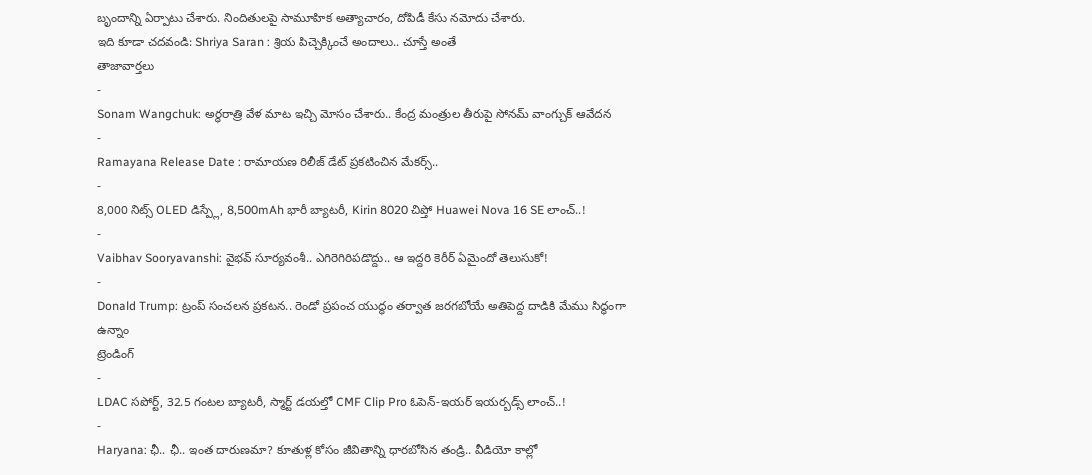బృందాన్ని ఏర్పాటు చేశారు. నిందితులపై సామూహిక అత్యాచారం, దోపిడీ కేసు నమోదు చేశారు.
ఇది కూడా చదవండి: Shriya Saran : శ్రియ పిచ్చెక్కించే అందాలు.. చూస్తే అంతే
తాజావార్తలు
-
Sonam Wangchuk: అర్ధరాత్రి వేళ మాట ఇచ్చి మోసం చేశారు.. కేంద్ర మంత్రుల తీరుపై సోనమ్ వాంగ్చుక్ ఆవేదన
-
Ramayana Release Date : రామాయణ రిలీజ్ డేట్ ప్రకటించిన మేకర్స్..
-
8,000 నిట్స్ OLED డిస్ప్లే, 8,500mAh భారీ బ్యాటరీ, Kirin 8020 చిప్తో Huawei Nova 16 SE లాంచ్..!
-
Vaibhav Sooryavanshi: వైభవ్ సూర్యవంశీ.. ఎగిరెగిరిపడొద్దు.. ఆ ఇద్దరి కెరీర్ ఏమైందో తెలుసుకో!
-
Donald Trump: ట్రంప్ సంచలన ప్రకటన.. రెండో ప్రపంచ యుద్ధం తర్వాత జరగబోయే అతిపెద్ద దాడికి మేము సిద్ధంగా ఉన్నాం
ట్రెండింగ్
-
LDAC సపోర్ట్, 32.5 గంటల బ్యాటరీ, స్మార్ట్ డయల్తో CMF Clip Pro ఓపెన్-ఇయర్ ఇయర్బడ్స్ లాంచ్..!
-
Haryana: ఛీ.. ఛీ.. ఇంత దారుణమా? కూతుళ్ల కోసం జీవితాన్ని ధారబోసిన తండ్రి.. వీడియో కాల్లో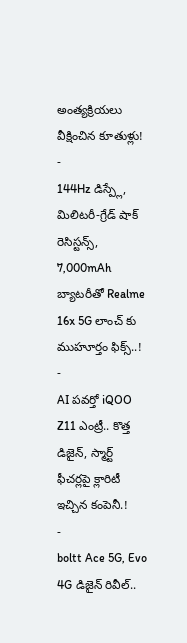అంత్యక్రియలు వీక్షించిన కూతుళ్లు!
-
144Hz డిస్ప్లే, మిలిటరీ-గ్రేడ్ షాక్ రెసిస్టన్స్, 7,000mAh బ్యాటరీతో Realme 16x 5G లాంచ్ కు ముహూర్తం ఫిక్స్..!
-
AI పవర్తో iQOO Z11 ఎంట్రీ.. కొత్త డిజైన్, స్మార్ట్ ఫీచర్లపై క్లారిటీ ఇచ్చిన కంపెనీ.!
-
boltt Ace 5G, Evo 4G డిజైన్ రివీల్..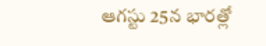ఆగస్టు 25న భారత్లో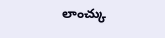లాంచ్కు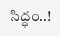సిద్ధం..!